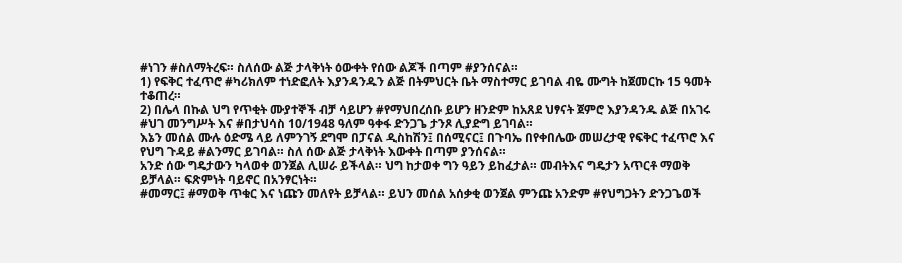#ነገን #ስለማትረፍ። ስለሰው ልጅ ታላቅነት ዕውቀት የሰው ልጆች በጣም #ያንሰናል።
1) የፍቅር ተፈጥሮ #ካሪክለም ተነድፎለት እያንዳንዱን ልጅ በትምህርት ቤት ማስተማር ይገባል ብዬ ሙግት ከጀመርኩ 15 ዓመት ተቆጠረ።
2) በሌላ በኩል ህግ የጥቂት ሙያተኞች ብቻ ሳይሆን #የማህበረሰቡ ይሆን ዘንድም ከአጸደ ህፃናት ጀምሮ እያንዳንዱ ልጅ በአገሩ #ህገ መንግሥት እና #በታህሳስ 10/1948 ዓለም ዓቀፋ ድንጋጌ ታንጾ ሊያድግ ይገባል።
እኔን መሰል ሙሉ ዕድሜ ላይ ለምንገኝ ደግሞ በፓናል ዲስከሽን፤ በሰሚናር፤ በጉባኤ በየቀበሌው መሠረታዊ የፍቅር ተፈጥሮ እና የህግ ጉዳይ #ልንማር ይገባል። ስለ ሰው ልጅ ታላቅነት እውቀት በጣም ያንሰናል።
አንድ ሰው ግዴታውን ካላወቀ ወንጀል ሊሠራ ይችላል። ህግ ከታወቀ ግን ዓይን ይከፈታል። መብትእና ግዴታን አጥርቶ ማወቅ ይቻላል። ፍጽምነት ባይኖር በአንፃርነት።
#መማር፤ #ማወቅ ጥቁር እና ነጩን መለየት ይቻላል። ይህን መሰል አሰቃቂ ወንጀል ምንጩ አንድም #የህግጋትን ድንጋጌወች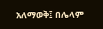አለማወቅ፤ በሌላም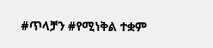#ጥላቻን #የሚነቅል ተቋም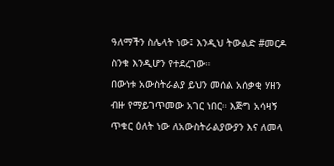ዓለማችን ስሌላት ነው፤ እንዲህ ትውልድ #መርዶ ስንቁ እንዲሆን የተደረገው።
በውነቱ አውስትራልያ ይህን መሰል አሰቃቂ ሃዘን ብዙ የማይገጥመው አገር ነበር። እጅግ አሳዛኝ ጥቁር ዕለት ነው ለአውስትራልያውያን እና ለመላ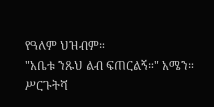የዓለም ህዝብም።
"አቤቱ ንጹህ ልብ ፍጠርልኝ።" አሜን።
ሥርጉትሻ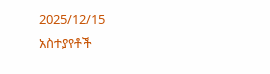2025/12/15
አስተያየቶች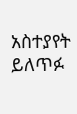አስተያየት ይለጥፉ